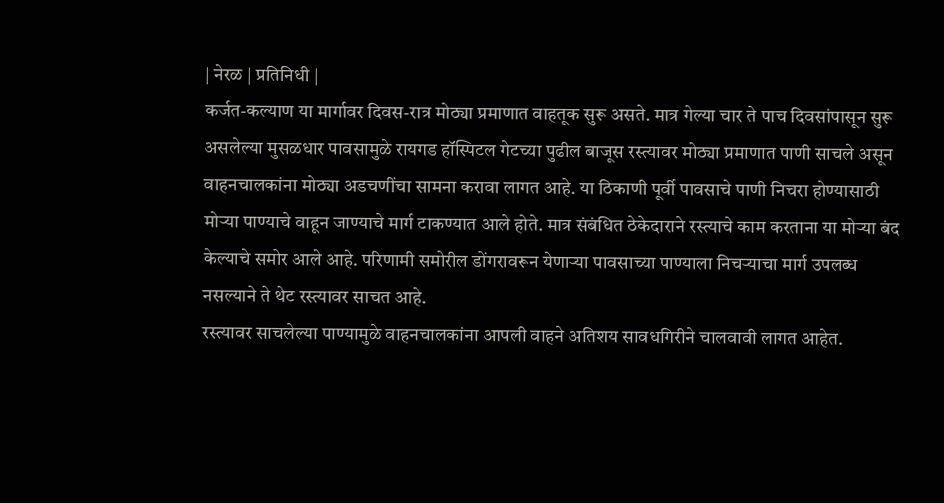| नेरळ | प्रतिनिधी |
कर्जत-कल्याण या मार्गावर दिवस-रात्र मोठ्या प्रमाणात वाहतूक सुरू असते. मात्र गेल्या चार ते पाच दिवसांपासून सुरू असलेल्या मुसळधार पावसामुळे रायगड हॉस्पिटल गेटच्या पुढील बाजूस रस्त्यावर मोठ्या प्रमाणात पाणी साचले असून वाहनचालकांना मोठ्या अडचणींचा सामना करावा लागत आहे. या ठिकाणी पूर्वी पावसाचे पाणी निचरा होण्यासाठी मोऱ्या पाण्याचे वाहून जाण्याचे मार्ग टाकण्यात आले होते. मात्र संबंधित ठेकेदाराने रस्त्याचे काम करताना या मोऱ्या बंद केल्याचे समोर आले आहे. परिणामी समोरील डोंगरावरून येणाऱ्या पावसाच्या पाण्याला निचऱ्याचा मार्ग उपलब्ध नसल्याने ते थेट रस्त्यावर साचत आहे.
रस्त्यावर साचलेल्या पाण्यामुळे वाहनचालकांना आपली वाहने अतिशय सावधगिरीने चालवावी लागत आहेत.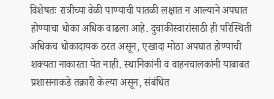विशेषतः रात्रीच्या वेळी पाण्याची पातळी लक्षात न आल्याने अपघात होण्याचा धोका अधिक वाढला आहे. दुचाकीस्वारांसाठी ही परिस्थिती अधिकच धोकादायक ठरत असून, एखादा मोठा अपघात होण्याची शक्यता नाकारता येत नाही. स्थानिकांनी व वाहनचालकांनी याबाबत प्रशासनाकडे तक्रारी केल्या असून, संबंधित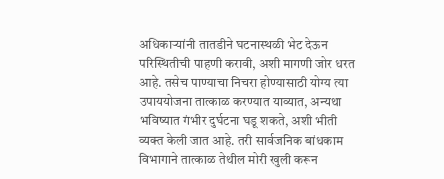अधिकाऱ्यांनी तातडीने घटनास्थळी भेट देऊन परिस्थितीची पाहणी करावी, अशी मागणी जोर धरत आहे. तसेच पाण्याचा निचरा होण्यासाठी योग्य त्या उपाययोजना तात्काळ करण्यात याव्यात, अन्यथा भविष्यात गंभीर दुर्घटना घडू शकते, अशी भीती व्यक्त केली जात आहे. तरी सार्वजनिक बांधकाम विभागाने तात्काळ तेथील मोरी खुली करून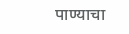पाण्याचा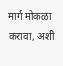मार्ग मोकळा करावा, अशी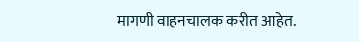मागणी वाहनचालक करीत आहेत.